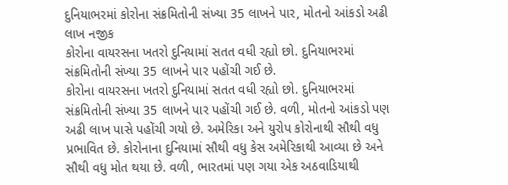દુનિયાભરમાં કોરોના સંક્રમિતોની સંખ્યા 35 લાખને પાર, મોતનો આંકડો અઢી લાખ નજીક
કોરોના વાયરસના ખતરો દુનિયામાં સતત વધી રહ્યો છો. દુનિયાભરમાં સંક્રમિતોની સંખ્યા 35 લાખને પાર પહોંચી ગઈ છે.
કોરોના વાયરસના ખતરો દુનિયામાં સતત વધી રહ્યો છો. દુનિયાભરમાં સંક્રમિતોની સંખ્યા 35 લાખને પાર પહોંચી ગઈ છે. વળી, મોતનો આંકડો પણ અઢી લાખ પાસે પહોંચી ગયો છે. અમેરિકા અને યુરોપ કોરોનાથી સૌથી વધુ પ્રભાવિત છે. કોરોનાના દુનિયામાં સૌથી વધુ કેસ અમેરિકાથી આવ્યા છે અને સૌથી વધુ મોત થયા છે. વળી, ભારતમાં પણ ગયા એક અઠવાડિયાથી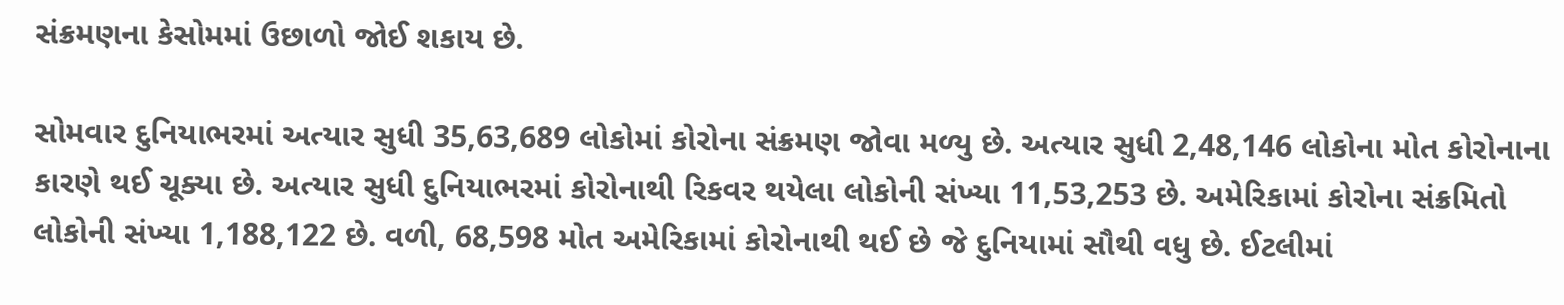સંક્રમણના કેસોમમાં ઉછાળો જોઈ શકાય છે.

સોમવાર દુનિયાભરમાં અત્યાર સુધી 35,63,689 લોકોમાં કોરોના સંક્રમણ જોવા મળ્યુ છે. અત્યાર સુધી 2,48,146 લોકોના મોત કોરોનાના કારણે થઈ ચૂક્યા છે. અત્યાર સુધી દુનિયાભરમાં કોરોનાથી રિકવર થયેલા લોકોની સંખ્યા 11,53,253 છે. અમેરિકામાં કોરોના સંક્રમિતો લોકોની સંખ્યા 1,188,122 છે. વળી, 68,598 મોત અમેરિકામાં કોરોનાથી થઈ છે જે દુનિયામાં સૌથી વધુ છે. ઈટલીમાં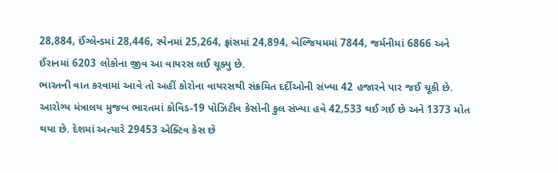28,884, ઈંગ્લેન્ડમાં 28,446, સ્પેનમાં 25,264, ફ્રાંસમાં 24,894, બેલ્જિયમમાં 7844, જર્મનીમાં 6866 અને ઈરાનમાં 6203 લોકોના જીવ આ વાયરસ લઈ ચૂક્યુ છે.
ભારતની વાત કરવામાં આવે તો અહીં કોરોના વાયરસથી સંક્રમિત દર્દીઓની સંખ્યા 42 હજારને પાર જઈ ચૂકી છે. આરોગ્ય મંત્રાલય મુજબ ભારતમાં કોવિડ-19 પૉઝિટીવ કેસોની કુલ સંખ્યા હવે 42,533 થઈ ગઈ છે અને 1373 મોત થયા છે. દેશમાં અત્યારે 29453 એક્ટિવ કેસ છે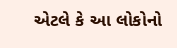એટલે કે આ લોકોનો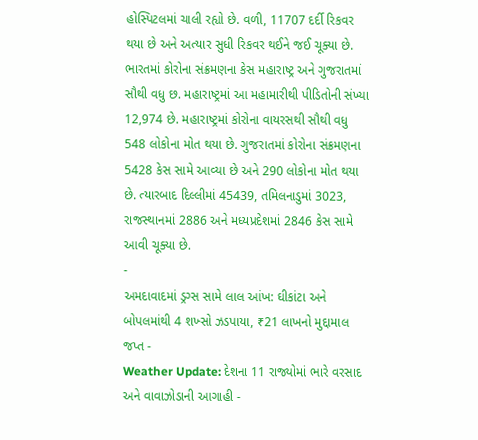હોસ્પિટલમાં ચાલી રહ્યો છે. વળી, 11707 દર્દી રિકવર થયા છે અને અત્યાર સુધી રિકવર થઈને જઈ ચૂક્યા છે.
ભારતમાં કોરોના સંક્રમણના કેસ મહારાષ્ટ્ર અને ગુજરાતમાં સૌથી વધુ છ. મહારાષ્ટ્રમાં આ મહામારીથી પીડિતોની સંખ્યા 12,974 છે. મહારાષ્ટ્રમાં કોરોના વાયરસથી સૌથી વધુ 548 લોકોના મોત થયા છે. ગુજરાતમાં કોરોના સંક્રમણના 5428 કેસ સામે આવ્યા છે અને 290 લોકોના મોત થયા છે. ત્યારબાદ દિલ્લીમાં 45439, તમિલનાડુમાં 3023, રાજસ્થાનમાં 2886 અને મધ્યપ્રદેશમાં 2846 કેસ સામે આવી ચૂક્યા છે.
-
અમદાવાદમાં ડ્રગ્સ સામે લાલ આંખ: ઘીકાંટા અને બોપલમાંથી 4 શખ્સો ઝડપાયા, ₹21 લાખનો મુદ્દામાલ જપ્ત -
Weather Update: દેશના 11 રાજ્યોમાં ભારે વરસાદ અને વાવાઝોડાની આગાહી -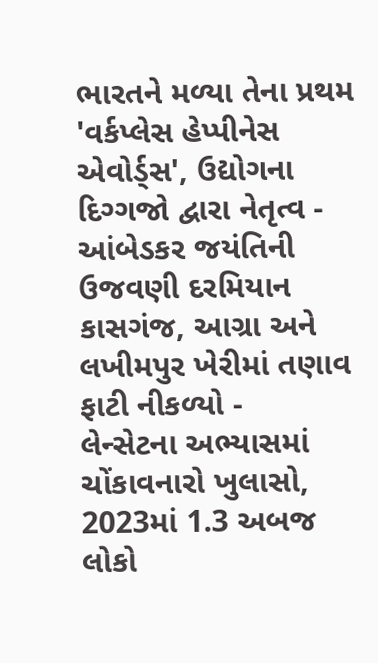ભારતને મળ્યા તેના પ્રથમ 'વર્કપ્લેસ હેપ્પીનેસ એવોર્ડ્સ', ઉદ્યોગના દિગ્ગજો દ્વારા નેતૃત્વ -
આંબેડકર જયંતિની ઉજવણી દરમિયાન કાસગંજ, આગ્રા અને લખીમપુર ખેરીમાં તણાવ ફાટી નીકળ્યો -
લેન્સેટના અભ્યાસમાં ચોંકાવનારો ખુલાસો, 2023માં 1.3 અબજ લોકો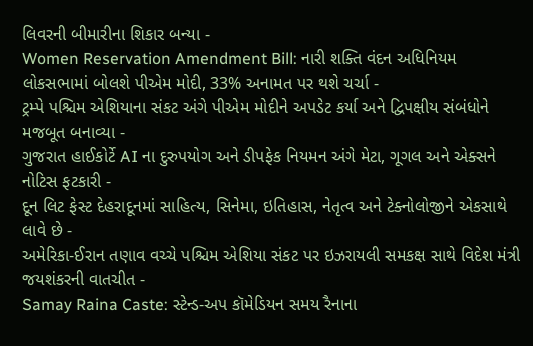લિવરની બીમારીના શિકાર બન્યા -
Women Reservation Amendment Bill: નારી શક્તિ વંદન અધિનિયમ લોકસભામાં બોલશે પીએમ મોદી, 33% અનામત પર થશે ચર્ચા -
ટ્રમ્પે પશ્ચિમ એશિયાના સંકટ અંગે પીએમ મોદીને અપડેટ કર્યા અને દ્વિપક્ષીય સંબંધોને મજબૂત બનાવ્યા -
ગુજરાત હાઈકોર્ટે AI ના દુરુપયોગ અને ડીપફેક નિયમન અંગે મેટા, ગૂગલ અને એક્સને નોટિસ ફટકારી -
દૂન લિટ ફેસ્ટ દેહરાદૂનમાં સાહિત્ય, સિનેમા, ઇતિહાસ, નેતૃત્વ અને ટેક્નોલોજીને એકસાથે લાવે છે -
અમેરિકા-ઈરાન તણાવ વચ્ચે પશ્ચિમ એશિયા સંકટ પર ઇઝરાયલી સમકક્ષ સાથે વિદેશ મંત્રી જયશંકરની વાતચીત -
Samay Raina Caste: સ્ટેન્ડ-અપ કૉમેડિયન સમય રૈનાના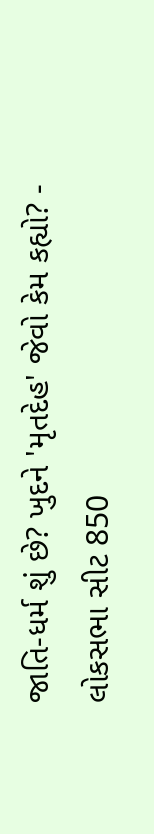જાતિ-ધર્મ શું છે? ખુદને 'મૃતદેહ' જેવો કેમ કહ્યો? -
લોકસભા સીટ 850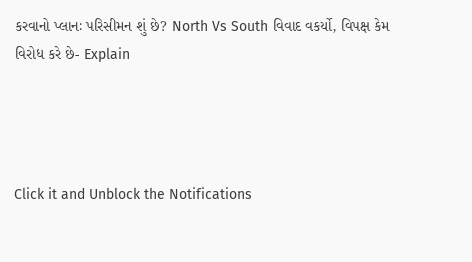કરવાનો પ્લાનઃ પરિસીમન શું છે? North Vs South વિવાદ વકર્યો, વિપક્ષ કેમ વિરોધ કરે છે- Explain




Click it and Unblock the Notifications